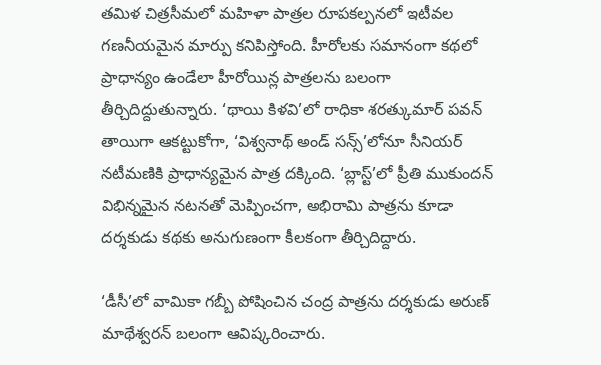తమిళ చిత్రసీమలో మహిళా పాత్రల రూపకల్పనలో ఇటీవల గణనీయమైన మార్పు కనిపిస్తోంది. హీరోలకు సమానంగా కథలో ప్రాధాన్యం ఉండేలా హీరోయిన్ల పాత్రలను బలంగా తీర్చిదిద్దుతున్నారు. ‘థాయి కిళవి’లో రాధికా శరత్కుమార్ పవన్ తాయిగా ఆకట్టుకోగా, ‘విశ్వనాథ్ అండ్ సన్స్’లోనూ సీనియర్ నటీమణికి ప్రాధాన్యమైన పాత్ర దక్కింది. ‘బ్లాస్ట్’లో ప్రీతి ముకుందన్ విభిన్నమైన నటనతో మెప్పించగా, అభిరామి పాత్రను కూడా దర్శకుడు కథకు అనుగుణంగా కీలకంగా తీర్చిదిద్దారు.

‘డీసీ’లో వామికా గబ్బీ పోషించిన చంద్ర పాత్రను దర్శకుడు అరుణ్ మాథేశ్వరన్ బలంగా ఆవిష్కరించారు.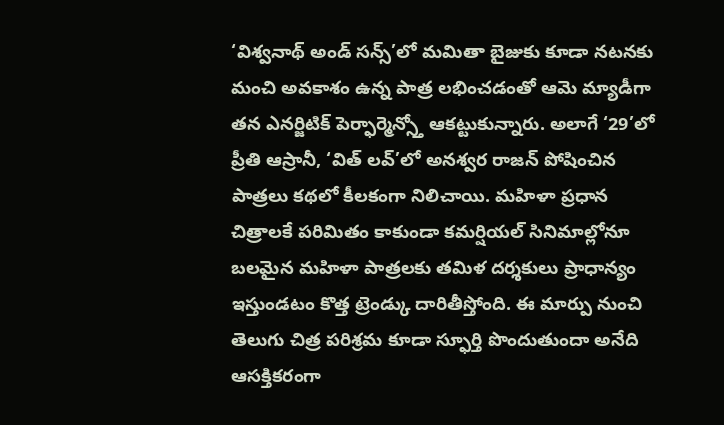‘విశ్వనాథ్ అండ్ సన్స్’లో మమితా బైజుకు కూడా నటనకు మంచి అవకాశం ఉన్న పాత్ర లభించడంతో ఆమె మ్యాడీగా తన ఎనర్జిటిక్ పెర్ఫార్మెన్స్తో ఆకట్టుకున్నారు. అలాగే ‘29’లో ప్రీతి ఆస్రానీ, ‘విత్ లవ్’లో అనశ్వర రాజన్ పోషించిన పాత్రలు కథలో కీలకంగా నిలిచాయి. మహిళా ప్రధాన చిత్రాలకే పరిమితం కాకుండా కమర్షియల్ సినిమాల్లోనూ బలమైన మహిళా పాత్రలకు తమిళ దర్శకులు ప్రాధాన్యం ఇస్తుండటం కొత్త ట్రెండ్కు దారితీస్తోంది. ఈ మార్పు నుంచి తెలుగు చిత్ర పరిశ్రమ కూడా స్ఫూర్తి పొందుతుందా అనేది ఆసక్తికరంగా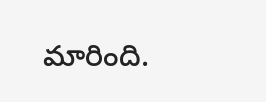మారింది.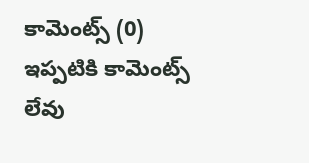కామెంట్స్ (0)
ఇప్పటికి కామెంట్స్ లేవు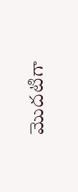మొదటిగా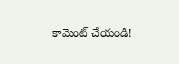కామెంట్ చేయండి!